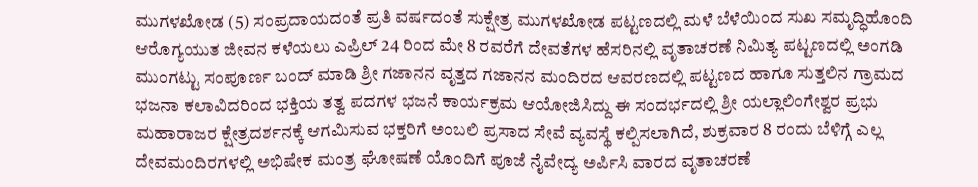ಮುಗಳಖೋಡ (5) ಸಂಪ್ರದಾಯದಂತೆ ಪ್ರತಿ ವರ್ಷದಂತೆ ಸುಕ್ಷೇತ್ರ ಮುಗಳಖೋಡ ಪಟ್ಟಣದಲ್ಲಿ ಮಳೆ ಬೆಳೆಯಿಂದ ಸುಖ ಸಮೃದ್ಧಿಹೊಂದಿ ಆರೊಗ್ಯಯುತ ಜೀವನ ಕಳೆಯಲು ಎಪ್ರಿಲ್ 24 ರಿಂದ ಮೇ 8 ರವರೆಗೆ ದೇವತೆಗಳ ಹೆಸರಿನಲ್ಲಿ ವೃತಾಚರಣೆ ನಿಮಿತ್ಯ ಪಟ್ಟಣದಲ್ಲಿ ಅಂಗಡಿ ಮುಂಗಟ್ಟು ಸಂಪೂರ್ಣ ಬಂದ್ ಮಾಡಿ ಶ್ರೀ ಗಜಾನನ ವೃತ್ತದ ಗಜಾನನ ಮಂದಿರದ ಆವರಣದಲ್ಲಿ ಪಟ್ಟಣದ ಹಾಗೂ ಸುತ್ತಲಿನ ಗ್ರಾಮದ ಭಜನಾ ಕಲಾವಿದರಿಂದ ಭಕ್ತಿಯ ತತ್ವ ಪದಗಳ ಭಜನೆ ಕಾರ್ಯಕ್ರಮ ಆಯೋಜಿಸಿದ್ದು ಈ ಸಂದರ್ಭದಲ್ಲಿ ಶ್ರೀ ಯಲ್ಲಾಲಿಂಗೇಶ್ವರ ಪ್ರಭು ಮಹಾರಾಜರ ಕ್ಷೇತ್ರದರ್ಶನಕ್ಕೆ ಆಗಮಿಸುವ ಭಕ್ತರಿಗೆ ಅಂಬಲಿ ಪ್ರಸಾದ ಸೇವೆ ವ್ಯವಸ್ಥೆ ಕಲ್ಪಿಸಲಾಗಿದೆ, ಶುಕ್ರವಾರ 8 ರಂದು ಬೆಳಿಗ್ಗೆ ಎಲ್ಲ ದೇವಮಂದಿರಗಳಲ್ಲಿ ಅಭಿಷೇಕ ಮಂತ್ರ ಘೋಷಣೆ ಯೊಂದಿಗೆ ಪೂಜೆ ನೈವೇದ್ಯ ಅರ್ಪಿಸಿ ವಾರದ ವೃತಾಚರಣೆ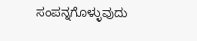ಸಂಪನ್ನಗೊಳ್ಳುವುದು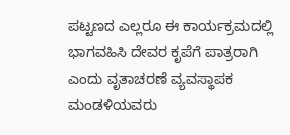ಪಟ್ಟಣದ ಎಲ್ಲರೂ ಈ ಕಾರ್ಯಕ್ರಮದಲ್ಲಿ ಭಾಗವಹಿಸಿ ದೇವರ ಕೃಪೆಗೆ ಪಾತ್ರರಾಗಿ ಎಂದು ವೃತಾಚರಣೆ ವ್ಯವಸ್ಥಾಪಕ ಮಂಡಳಿಯವರು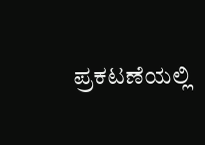ಪ್ರಕಟಣೆಯಲ್ಲಿ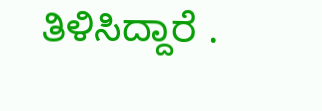ತಿಳಿಸಿದ್ದಾರೆ .